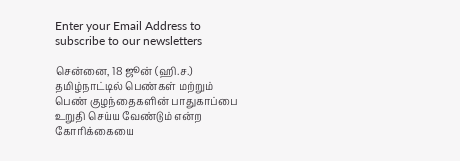Enter your Email Address to subscribe to our newsletters

சென்னை, 18 ஜூன் (ஹி.ச.)
தமிழ்நாட்டில் பெண்கள் மற்றும் பெண் குழந்தைகளின் பாதுகாப்பை உறுதி செய்ய வேண்டும் என்ற கோரிக்கையை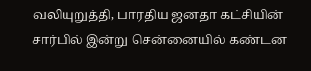வலியுறுத்தி, பாரதிய ஜனதா கட்சியின் சார்பில் இன்று சென்னையில் கண்டன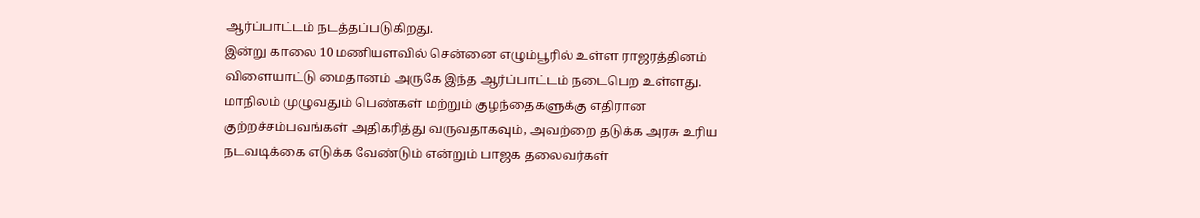ஆர்ப்பாட்டம் நடத்தப்படுகிறது.
இன்று காலை 10 மணியளவில் சென்னை எழும்பூரில் உள்ள ராஜரத்தினம் விளையாட்டு மைதானம் அருகே இந்த ஆர்ப்பாட்டம் நடைபெற உள்ளது.
மாநிலம் முழுவதும் பெண்கள் மற்றும் குழந்தைகளுக்கு எதிரான குற்றச்சம்பவங்கள் அதிகரித்து வருவதாகவும், அவற்றை தடுக்க அரசு உரிய நடவடிக்கை எடுக்க வேண்டும் என்றும் பாஜக தலைவர்கள்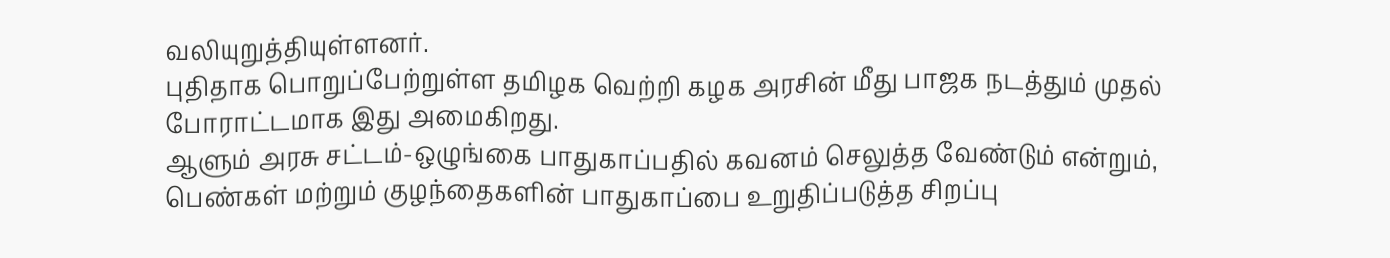வலியுறுத்தியுள்ளனர்.
புதிதாக பொறுப்பேற்றுள்ள தமிழக வெற்றி கழக அரசின் மீது பாஜக நடத்தும் முதல் போராட்டமாக இது அமைகிறது.
ஆளும் அரசு சட்டம்-ஒழுங்கை பாதுகாப்பதில் கவனம் செலுத்த வேண்டும் என்றும், பெண்கள் மற்றும் குழந்தைகளின் பாதுகாப்பை உறுதிப்படுத்த சிறப்பு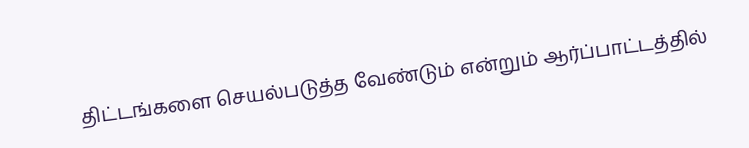திட்டங்களை செயல்படுத்த வேண்டும் என்றும் ஆர்ப்பாட்டத்தில்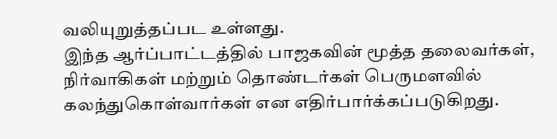வலியுறுத்தப்பட உள்ளது.
இந்த ஆர்ப்பாட்டத்தில் பாஜகவின் மூத்த தலைவர்கள், நிர்வாகிகள் மற்றும் தொண்டர்கள் பெருமளவில் கலந்துகொள்வார்கள் என எதிர்பார்க்கப்படுகிறது.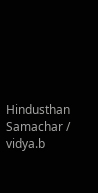Hindusthan Samachar / vidya.b